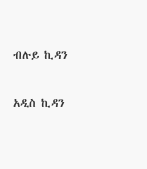ብሉይ ኪዳን

አዲስ ኪዳን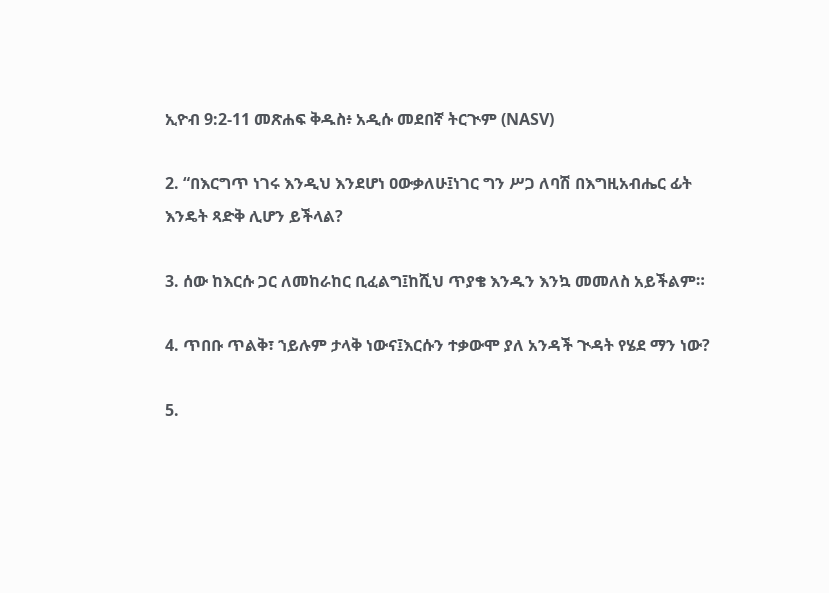ኢዮብ 9:2-11 መጽሐፍ ቅዱስ፥ አዲሱ መደበኛ ትርጒም (NASV)

2. “በእርግጥ ነገሩ እንዲህ እንደሆነ ዐውቃለሁ፤ነገር ግን ሥጋ ለባሽ በእግዚአብሔር ፊት እንዴት ጻድቅ ሊሆን ይችላል?

3. ሰው ከእርሱ ጋር ለመከራከር ቢፈልግ፤ከሺህ ጥያቄ እንዱን እንኳ መመለስ አይችልም።

4. ጥበቡ ጥልቅ፣ ኀይሉም ታላቅ ነውና፤እርሱን ተቃውሞ ያለ አንዳች ጒዳት የሄደ ማን ነው?

5.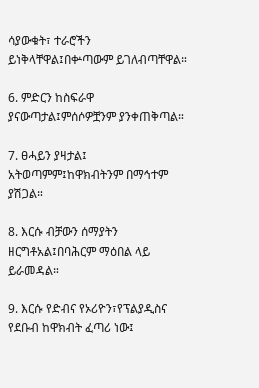ሳያውቁት፣ ተራሮችን ይነቅላቸዋል፤በቍጣውም ይገለብጣቸዋል።

6. ምድርን ከስፍራዋ ያናውጣታል፤ምሰሶዎቿንም ያንቀጠቅጣል።

7. ፀሓይን ያዛታል፤ አትወጣምም፤ከዋክብትንም በማኅተም ያሽጋል።

8. እርሱ ብቻውን ሰማያትን ዘርግቶአል፤በባሕርም ማዕበል ላይ ይራመዳል።

9. እርሱ የድብና የኦሪዮን፣የፕልያዲስና የደቡብ ከዋክብት ፈጣሪ ነው፤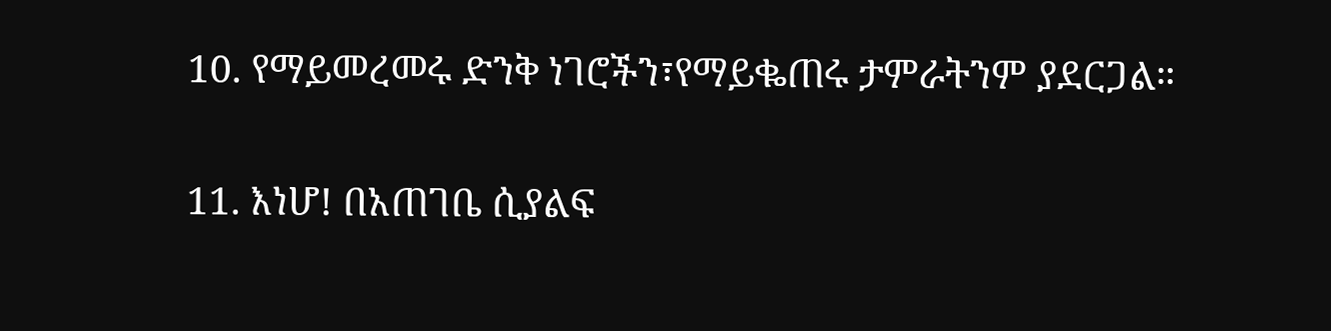10. የማይመረመሩ ድንቅ ነገሮችን፣የማይቈጠሩ ታምራትንም ያደርጋል።

11. እነሆ! በአጠገቤ ሲያልፍ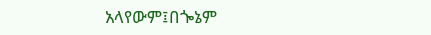አላየውም፤በጐኔም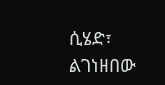ሲሄድ፣ ልገነዘበው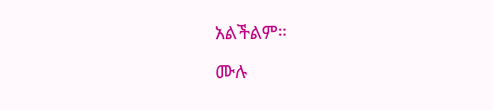አልችልም።

ሙሉ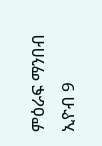ምዕራፍ ማንበብ ኢዮብ 9